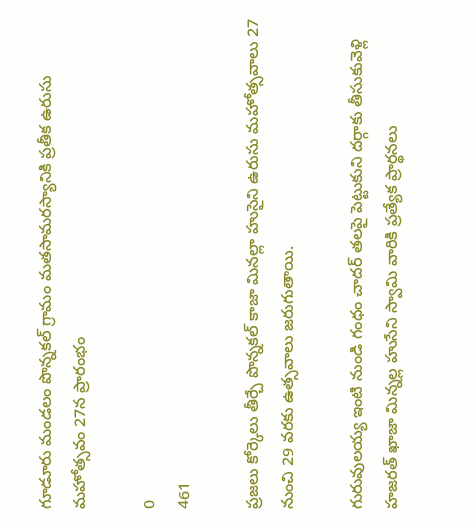గూడూరు మండలం పొన్నకల్ గ్రామం మతసామరస్యానికి ప్రతీక ఉరుసు మహోత్సవం 27న ప్రారంభం

0
461

ప్రజలు కోర్కెలు తీర్చే పొన్నకల్ కాజా మినల్లా హుసైని ఉరుసు మహోత్సవాలు 27 నుంచి 29 వరకు ఉత్సవాలు జరుగుతాయి.

గురువులయ్య ఇంటి నుండి గంధం చాదర్ తలపై పెట్టుకుని దర్గాకు తీసుకువెళ్లి హజరత్ ఖాజా మిన్నల్ల హుసేని స్వామి వారికి ప్రత్యేక ప్రార్థనలు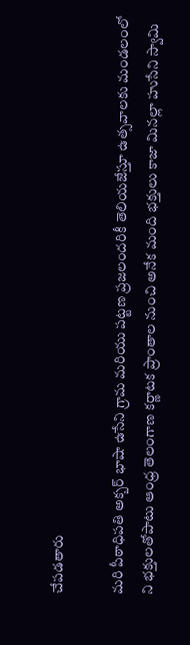చేపడతారు

మరి పీఠాధిపతి అక్బర్ భాషా ఉసేని గ్రామ మరియు పట్టణ ప్రజలందరికీ తెలియజేస్తూ ఉత్సవాలకు మండలంలో ని భక్తులతోపాటు ఆంధ్ర తెలంగాణ కర్ణాటక ప్రాంతాల నుంచి అనేక మంది భక్తులు కాజా మినల్లా హుసేని స్వామి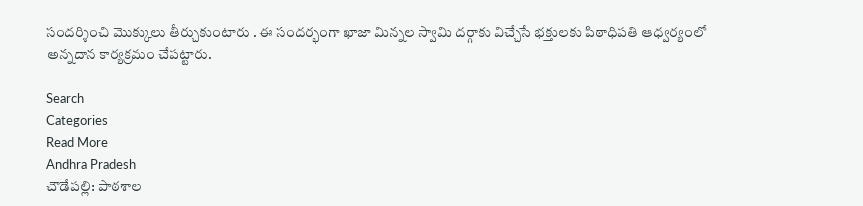సందర్శించి మొక్కులు తీర్చుకుంటారు . ఈ సందర్భంగా ఖాజా మిన్నల స్వామి దర్గాకు విచ్చేసే భక్తులకు పిఠాధిపతి ఆధ్వర్యంలో అన్నదాన కార్యక్రమం చేపట్టారు.

Search
Categories
Read More
Andhra Pradesh
చౌడేపల్లి: పాఠశాల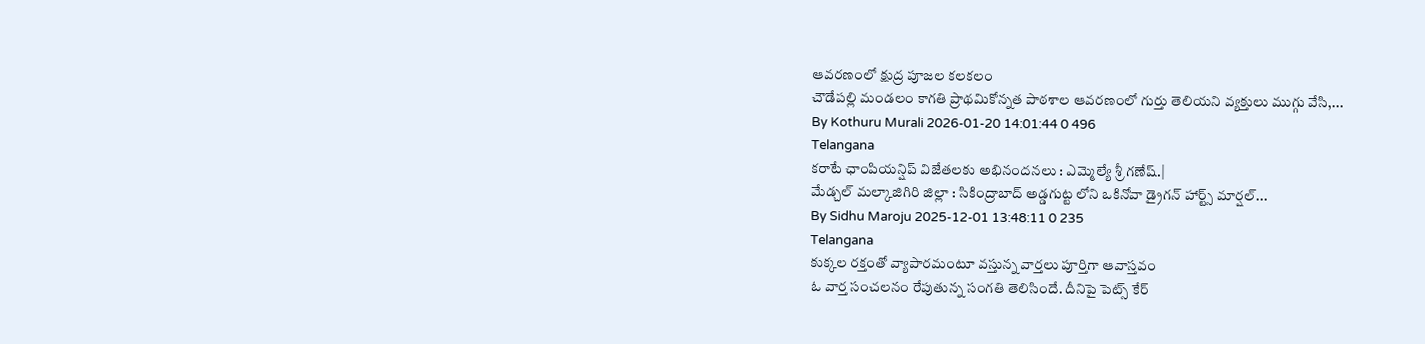ఆవరణంలో క్షుద్ర పూజల కలకలం
చౌడేపల్లి మండలం కాగతి ప్రాథమికోన్నత పాఠశాల ఆవరణంలో గుర్తు తెలియని వ్యక్తులు ముగ్గు వేసి,...
By Kothuru Murali 2026-01-20 14:01:44 0 496
Telangana
కరాటే ఛాంపియన్షిప్ విజేతలకు అభినందనలు : ఎమ్మెల్యే శ్రీ గణేష్.|
మేడ్చల్ మల్కాజిగిరి జిల్లా : సికింద్రాబాద్ అడ్డగుట్ట లోని ఒకినోవా డ్రైగన్ హార్ట్స్ మార్షల్...
By Sidhu Maroju 2025-12-01 13:48:11 0 235
Telangana
కుక్కల రక్తంతో వ్యాపారమంటూ వస్తున్న వార్తలు పూర్తిగా ఆవాస్తవం
ఓ వార్త సంచలనం రేపుతున్న సంగతి తెలిసిందే. దీనిపై పెట్స్ కేర్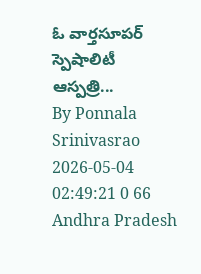ఓ వార్తసూపర్ స్పెషాలిటీ ఆస్పత్రి...
By Ponnala Srinivasrao 2026-05-04 02:49:21 0 66
Andhra Pradesh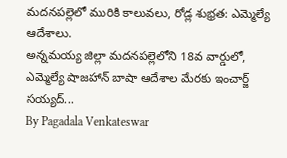మదనపల్లెలో మురికి కాలువలు, రోడ్ల శుభ్రత: ఎమ్మెల్యే ఆదేశాలు.
అన్నమయ్య జిల్లా మదనపల్లెలోని 18వ వార్డులో, ఎమ్మెల్యే షాజహాన్ బాషా ఆదేశాల మేరకు ఇంచార్జ్ సయ్యద్...
By Pagadala Venkateswar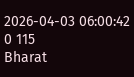2026-04-03 06:00:42 0 115
Bharat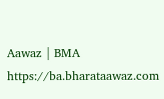Aawaz | BMA https://ba.bharataawaz.com